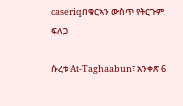caseriqበቁርኣን ውስጥ የትርጉም ፍለጋ

ሱረቱ At-Taghaabun፣ አንቀጽ 6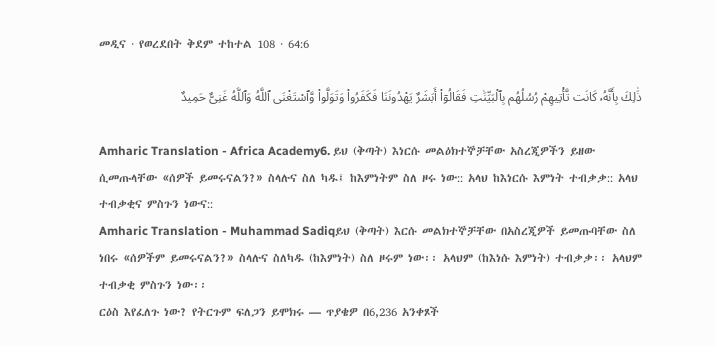መዲና · የወረደበት ቅደም ተከተል 108 · 64:6

ذَٰلِكَ بِأَنَّهُۥ كَانَت تَّأْتِيهِمْ رُسُلُهُم بِٱلْبَيِّنَٰتِ فَقَالُوٓا۟ أَبَشَرٌ يَهْدُونَنَا فَكَفَرُوا۟ وَتَوَلَّوا۟ وَّٱسْتَغْنَى ٱللَّهُ وَٱللَّهُ غَنِىٌّ حَمِيدٌ

Amharic Translation - Africa Academy6. ይህ (ቅጣት) እነርሱ መልዕክተኞቻቸው አስረጂዎችን ይዘው ሲመጡላቸው «ሰዎች ይመሩናልን?» ስላሉና ስለ ካዱ፤ ከእምነትም ስለ ዞሩ ነው:: አላህ ከእነርሱ እምነት ተብቃቃ:: አላህ ተብቃቂና ምስጉን ነውና::
Amharic Translation - Muhammad Sadiqይህ (ቅጣት) እርሱ መልክተኞቻቸው በአስረጂዎች ይመጡባቸው ስለ ነበሩ «ሰዎችም ይመሩናልን?» ስላሉና ስለካዱ (ከእምነት) ስለ ዞሩም ነው፡፡ አላህም (ከእነሱ እምነት) ተብቃቃ፡፡ አላህም ተብቃቂ ምስጉን ነው፡፡
ርዕስ እየፈለጉ ነው? የትርጉም ፍለጋን ይሞክሩ — ጥያቄዎ በ6,236 አንቀጾች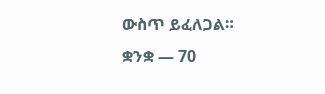ውስጥ ይፈለጋል።
ቋንቋ — 70